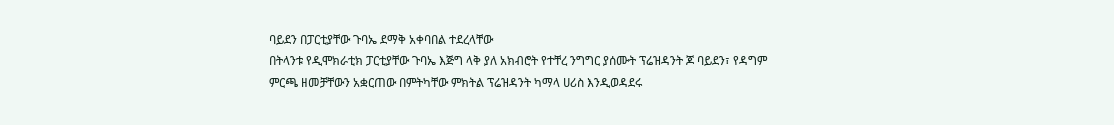ባይደን በፓርቲያቸው ጉባኤ ደማቅ አቀባበል ተደረላቸው
በትላንቱ የዲሞክራቲክ ፓርቲያቸው ጉባኤ እጅግ ላቅ ያለ አክብሮት የተቸረ ንግግር ያሰሙት ፕሬዝዳንት ጆ ባይደን፣ የዳግም ምርጫ ዘመቻቸውን አቋርጠው በምትካቸው ምክትል ፕሬዝዳንት ካማላ ሀሪስ እንዲወዳደሩ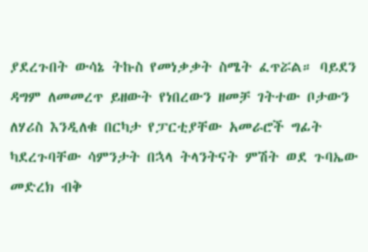ያደረጉበት ውሳኔ ትኩስ የመነቃቃት ስሜት ፈጥሯል። ባይደን ዳግም ለመመረጥ ይዘውት የነበረውን ዘመቻ ገትተው ቦታውን ለሃሪስ እንዲለቁ በርካታ የፓርቲያቸው አመራሮች ግፊት ካደረጉባቸው ሳምንታት በኋላ ትላንትናት ምሽት ወደ ጉባኤው መድረክ ብቅ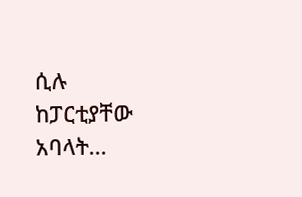ሲሉ ከፓርቲያቸው አባላት...